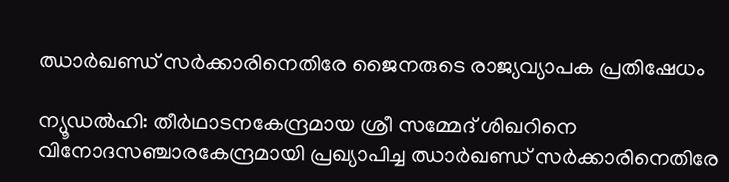ഝാര്‍ഖണ്ഡ് സര്‍ക്കാരിനെതിരേ ജൈനരുടെ രാജ്യവ്യാപക പ്രതിഷേധം

ന്യൂഡല്‍ഹി: തീര്‍ഥാടനകേന്ദ്രമായ ശ്രീ സമ്മേദ് ശിഖറിനെ വിനോദസഞ്ചാരകേന്ദ്രമായി പ്രഖ്യാപിച്ച ഝാര്‍ഖണ്ഡ് സര്‍ക്കാരിനെതിരേ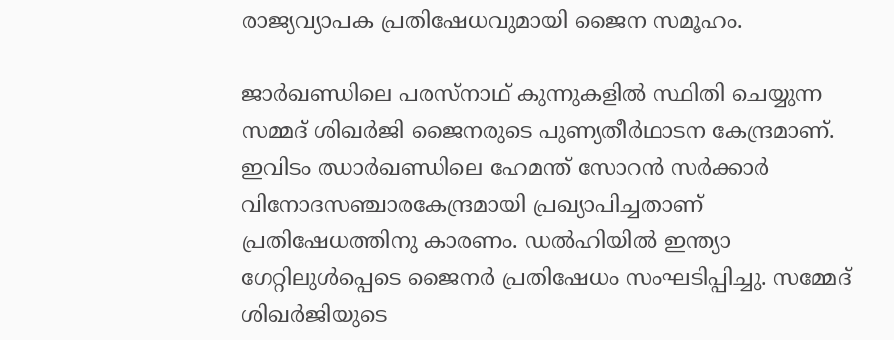രാജ്യവ്യാപക പ്രതിഷേധവുമായി ജൈന സമൂഹം.

ജാര്‍ഖണ്ഡിലെ പരസ്‌നാഥ് കുന്നുകളില്‍ സ്ഥിതി ചെയ്യുന്ന സമ്മദ് ശിഖര്‍ജി ജൈനരുടെ പുണ്യതീര്‍ഥാടന കേന്ദ്രമാണ്. ഇവിടം ഝാര്‍ഖണ്ഡിലെ ഹേമന്ത് സോറന്‍ സര്‍ക്കാര്‍ വിനോദസഞ്ചാരകേന്ദ്രമായി പ്രഖ്യാപിച്ചതാണ് പ്രതിഷേധത്തിനു കാരണം. ഡല്‍ഹിയില്‍ ഇന്ത്യാ ഗേറ്റിലുള്‍പ്പെടെ ജൈനര്‍ പ്രതിഷേധം സംഘടിപ്പിച്ചു. സമ്മേദ് ശിഖര്‍ജിയുടെ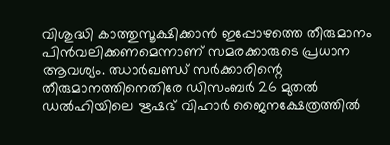വിശുദ്ധി കാത്തുസൂക്ഷിക്കാന്‍ ഇപ്പോഴത്തെ തീരുമാനം പിന്‍വലിക്കണമെന്നാണ് സമരക്കാരുടെ പ്രധാന ആവശ്യം. ഝാര്‍ഖണ്ഡ് സര്‍ക്കാരിന്റെ തീരുമാനത്തിനെതിരേ ഡിസംബര്‍ 26 മുതല്‍ ഡല്‍ഹിയിലെ ഋഷഭ് വിഹാര്‍ ജൈനക്ഷേത്രത്തില്‍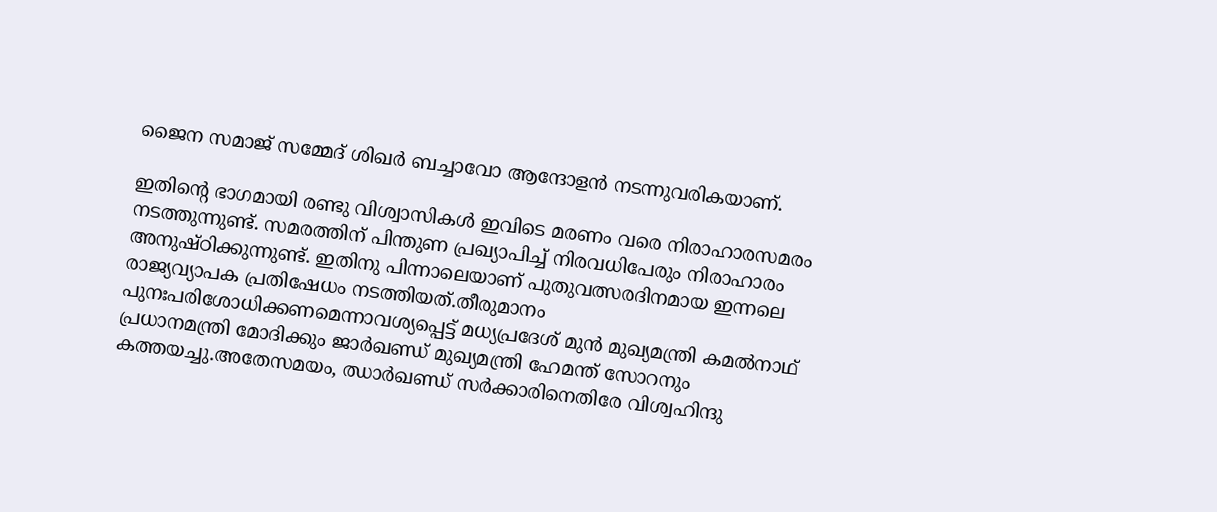ജൈന സമാജ് സമ്മേദ് ശിഖര്‍ ബച്ചാവോ ആന്ദോളന്‍ നടന്നുവരികയാണ്.

ഇതിന്റെ ഭാഗമായി രണ്ടു വിശ്വാസികള്‍ ഇവിടെ മരണം വരെ നിരാഹാരസമരം നടത്തുന്നുണ്ട്. സമരത്തിന് പിന്തുണ പ്രഖ്യാപിച്ച് നിരവധിപേരും നിരാഹാരം അനുഷ്ഠിക്കുന്നുണ്ട്. ഇതിനു പിന്നാലെയാണ് പുതുവത്സരദിനമായ ഇന്നലെ രാജ്യവ്യാപക പ്രതിഷേധം നടത്തിയത്.തീരുമാനം പുനഃപരിശോധിക്കണമെന്നാവശ്യപ്പെട്ട് മധ്യപ്രദേശ് മുന്‍ മുഖ്യമന്ത്രി കമല്‍നാഥ് പ്രധാനമന്ത്രി മോദിക്കും ജാര്‍ഖണ്ഡ് മുഖ്യമന്ത്രി ഹേമന്ത് സോറനും കത്തയച്ചു.അതേസമയം, ഝാര്‍ഖണ്ഡ് സര്‍ക്കാരിനെതിരേ വിശ്വഹിന്ദു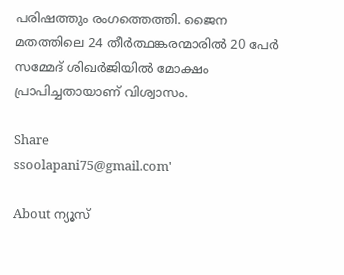പരിഷത്തും രംഗത്തെത്തി. ജൈന മതത്തിലെ 24 തീര്‍ത്ഥങ്കരന്മാരില്‍ 20 പേര്‍ സമ്മേദ് ശിഖര്‍ജിയില്‍ മോക്ഷം പ്രാപിച്ചതായാണ് വിശ്വാസം.

Share
ssoolapani75@gmail.com'

About ന്യൂസ്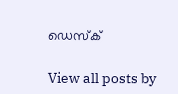ഡെസ്ക്

View all posts by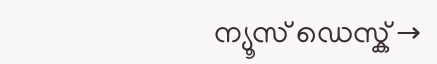ന്യൂസ് ഡെസ്ക് →